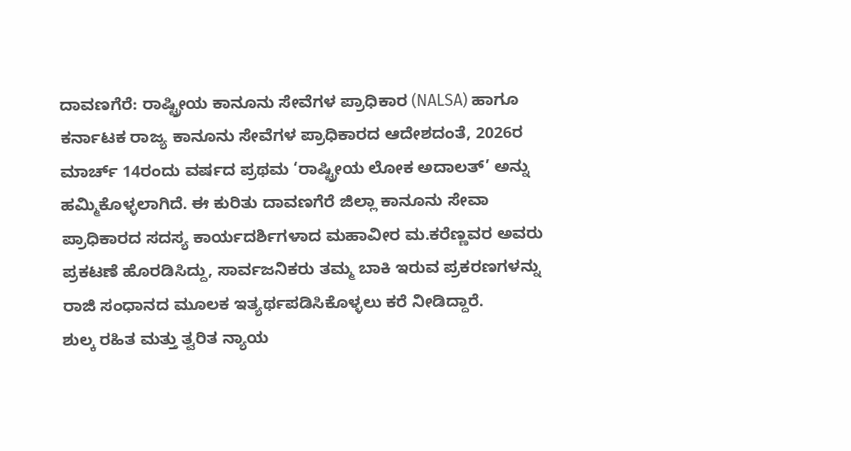ದಾವಣಗೆರೆ: ರಾಷ್ಟ್ರೀಯ ಕಾನೂನು ಸೇವೆಗಳ ಪ್ರಾಧಿಕಾರ (NALSA) ಹಾಗೂ ಕರ್ನಾಟಕ ರಾಜ್ಯ ಕಾನೂನು ಸೇವೆಗಳ ಪ್ರಾಧಿಕಾರದ ಆದೇಶದಂತೆ, 2026ರ ಮಾರ್ಚ್ 14ರಂದು ವರ್ಷದ ಪ್ರಥಮ ‘ರಾಷ್ಟ್ರೀಯ ಲೋಕ ಅದಾಲತ್’ ಅನ್ನು ಹಮ್ಮಿಕೊಳ್ಳಲಾಗಿದೆ. ಈ ಕುರಿತು ದಾವಣಗೆರೆ ಜಿಲ್ಲಾ ಕಾನೂನು ಸೇವಾ ಪ್ರಾಧಿಕಾರದ ಸದಸ್ಯ ಕಾರ್ಯದರ್ಶಿಗಳಾದ ಮಹಾವೀರ ಮ.ಕರೆಣ್ಣವರ ಅವರು ಪ್ರಕಟಣೆ ಹೊರಡಿಸಿದ್ದು, ಸಾರ್ವಜನಿಕರು ತಮ್ಮ ಬಾಕಿ ಇರುವ ಪ್ರಕರಣಗಳನ್ನು ರಾಜಿ ಸಂಧಾನದ ಮೂಲಕ ಇತ್ಯರ್ಥಪಡಿಸಿಕೊಳ್ಳಲು ಕರೆ ನೀಡಿದ್ದಾರೆ.
ಶುಲ್ಕ ರಹಿತ ಮತ್ತು ತ್ವರಿತ ನ್ಯಾಯ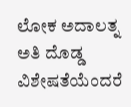ಲೋಕ ಅದಾಲತ್ನ ಅತಿ ದೊಡ್ಡ ವಿಶೇಷತೆಯೆಂದರೆ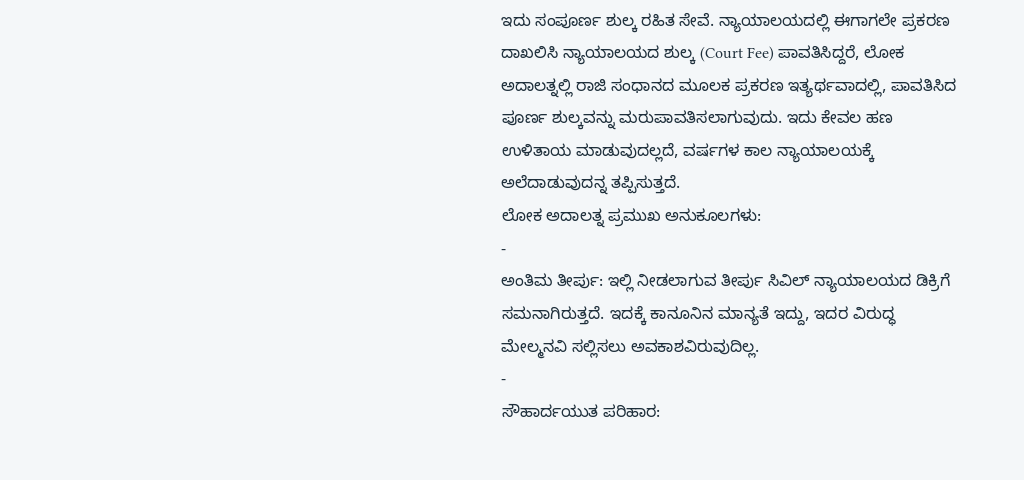ಇದು ಸಂಪೂರ್ಣ ಶುಲ್ಕ ರಹಿತ ಸೇವೆ. ನ್ಯಾಯಾಲಯದಲ್ಲಿ ಈಗಾಗಲೇ ಪ್ರಕರಣ ದಾಖಲಿಸಿ ನ್ಯಾಯಾಲಯದ ಶುಲ್ಕ (Court Fee) ಪಾವತಿಸಿದ್ದರೆ, ಲೋಕ ಅದಾಲತ್ನಲ್ಲಿ ರಾಜಿ ಸಂಧಾನದ ಮೂಲಕ ಪ್ರಕರಣ ಇತ್ಯರ್ಥವಾದಲ್ಲಿ, ಪಾವತಿಸಿದ ಪೂರ್ಣ ಶುಲ್ಕವನ್ನು ಮರುಪಾವತಿಸಲಾಗುವುದು. ಇದು ಕೇವಲ ಹಣ ಉಳಿತಾಯ ಮಾಡುವುದಲ್ಲದೆ, ವರ್ಷಗಳ ಕಾಲ ನ್ಯಾಯಾಲಯಕ್ಕೆ ಅಲೆದಾಡುವುದನ್ನ ತಪ್ಪಿಸುತ್ತದೆ.
ಲೋಕ ಅದಾಲತ್ನ ಪ್ರಮುಖ ಅನುಕೂಲಗಳು:
-
ಅಂತಿಮ ತೀರ್ಪು: ಇಲ್ಲಿ ನೀಡಲಾಗುವ ತೀರ್ಪು ಸಿವಿಲ್ ನ್ಯಾಯಾಲಯದ ಡಿಕ್ರಿಗೆ ಸಮನಾಗಿರುತ್ತದೆ. ಇದಕ್ಕೆ ಕಾನೂನಿನ ಮಾನ್ಯತೆ ಇದ್ದು, ಇದರ ವಿರುದ್ಧ ಮೇಲ್ಮನವಿ ಸಲ್ಲಿಸಲು ಅವಕಾಶವಿರುವುದಿಲ್ಲ.
-
ಸೌಹಾರ್ದಯುತ ಪರಿಹಾರ: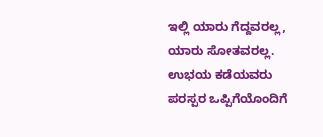ಇಲ್ಲಿ ಯಾರು ಗೆದ್ದವರಲ್ಲ, ಯಾರು ಸೋತವರಲ್ಲ. ಉಭಯ ಕಡೆಯವರು ಪರಸ್ಪರ ಒಪ್ಪಿಗೆಯೊಂದಿಗೆ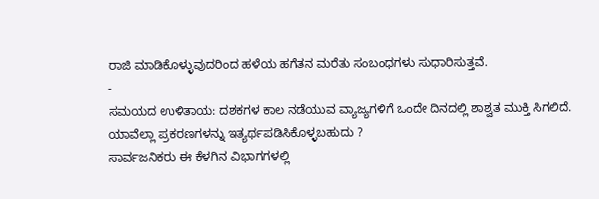ರಾಜಿ ಮಾಡಿಕೊಳ್ಳುವುದರಿಂದ ಹಳೆಯ ಹಗೆತನ ಮರೆತು ಸಂಬಂಧಗಳು ಸುಧಾರಿಸುತ್ತವೆ.
-
ಸಮಯದ ಉಳಿತಾಯ: ದಶಕಗಳ ಕಾಲ ನಡೆಯುವ ವ್ಯಾಜ್ಯಗಳಿಗೆ ಒಂದೇ ದಿನದಲ್ಲಿ ಶಾಶ್ವತ ಮುಕ್ತಿ ಸಿಗಲಿದೆ.
ಯಾವೆಲ್ಲಾ ಪ್ರಕರಣಗಳನ್ನು ಇತ್ಯರ್ಥಪಡಿಸಿಕೊಳ್ಳಬಹುದು ?
ಸಾರ್ವಜನಿಕರು ಈ ಕೆಳಗಿನ ವಿಭಾಗಗಳಲ್ಲಿ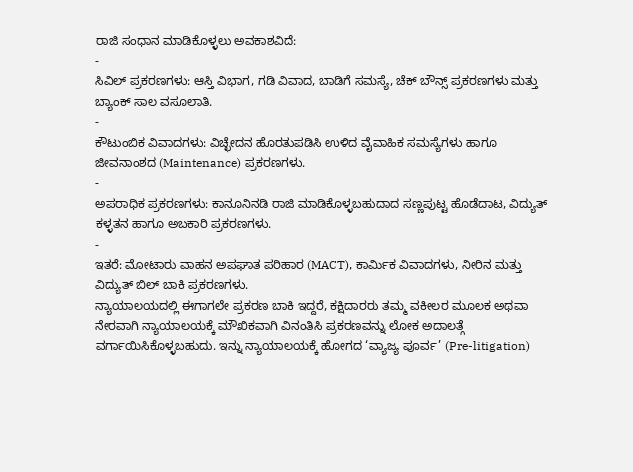ರಾಜಿ ಸಂಧಾನ ಮಾಡಿಕೊಳ್ಳಲು ಅವಕಾಶವಿದೆ:
-
ಸಿವಿಲ್ ಪ್ರಕರಣಗಳು: ಆಸ್ತಿ ವಿಭಾಗ, ಗಡಿ ವಿವಾದ, ಬಾಡಿಗೆ ಸಮಸ್ಯೆ, ಚೆಕ್ ಬೌನ್ಸ್ ಪ್ರಕರಣಗಳು ಮತ್ತು ಬ್ಯಾಂಕ್ ಸಾಲ ವಸೂಲಾತಿ.
-
ಕೌಟುಂಬಿಕ ವಿವಾದಗಳು: ವಿಚ್ಛೇದನ ಹೊರತುಪಡಿಸಿ ಉಳಿದ ವೈವಾಹಿಕ ಸಮಸ್ಯೆಗಳು ಹಾಗೂ ಜೀವನಾಂಶದ (Maintenance) ಪ್ರಕರಣಗಳು.
-
ಅಪರಾಧಿಕ ಪ್ರಕರಣಗಳು: ಕಾನೂನಿನಡಿ ರಾಜಿ ಮಾಡಿಕೊಳ್ಳಬಹುದಾದ ಸಣ್ಣಪುಟ್ಟ ಹೊಡೆದಾಟ, ವಿದ್ಯುತ್ ಕಳ್ಳತನ ಹಾಗೂ ಅಬಕಾರಿ ಪ್ರಕರಣಗಳು.
-
ಇತರೆ: ಮೋಟಾರು ವಾಹನ ಅಪಘಾತ ಪರಿಹಾರ (MACT), ಕಾರ್ಮಿಕ ವಿವಾದಗಳು, ನೀರಿನ ಮತ್ತು ವಿದ್ಯುತ್ ಬಿಲ್ ಬಾಕಿ ಪ್ರಕರಣಗಳು.
ನ್ಯಾಯಾಲಯದಲ್ಲಿ ಈಗಾಗಲೇ ಪ್ರಕರಣ ಬಾಕಿ ಇದ್ದರೆ, ಕಕ್ಷಿದಾರರು ತಮ್ಮ ವಕೀಲರ ಮೂಲಕ ಅಥವಾ ನೇರವಾಗಿ ನ್ಯಾಯಾಲಯಕ್ಕೆ ಮೌಖಿಕವಾಗಿ ವಿನಂತಿಸಿ ಪ್ರಕರಣವನ್ನು ಲೋಕ ಅದಾಲತ್ಗೆ ವರ್ಗಾಯಿಸಿಕೊಳ್ಳಬಹುದು. ಇನ್ನು ನ್ಯಾಯಾಲಯಕ್ಕೆ ಹೋಗದ ‘ವ್ಯಾಜ್ಯ ಪೂರ್ವ’ (Pre-litigation)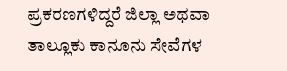ಪ್ರಕರಣಗಳಿದ್ದರೆ ಜಿಲ್ಲಾ ಅಥವಾ ತಾಲ್ಲೂಕು ಕಾನೂನು ಸೇವೆಗಳ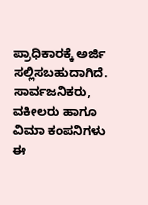ಪ್ರಾಧಿಕಾರಕ್ಕೆ ಅರ್ಜಿ ಸಲ್ಲಿಸಬಹುದಾಗಿದೆ.
ಸಾರ್ವಜನಿಕರು, ವಕೀಲರು ಹಾಗೂ ವಿಮಾ ಕಂಪನಿಗಳು ಈ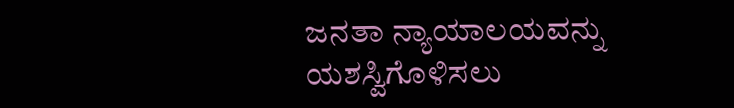ಜನತಾ ನ್ಯಾಯಾಲಯವನ್ನು ಯಶಸ್ವಿಗೊಳಿಸಲು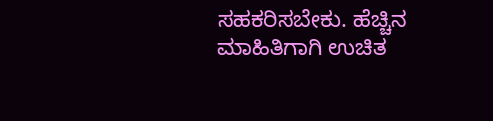ಸಹಕರಿಸಬೇಕು. ಹೆಚ್ಚಿನ ಮಾಹಿತಿಗಾಗಿ ಉಚಿತ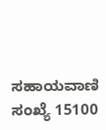ಸಹಾಯವಾಣಿ ಸಂಖ್ಯೆ 15100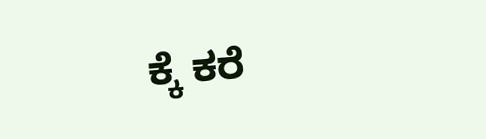ಕ್ಕೆ ಕರೆ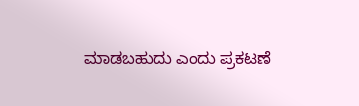ಮಾಡಬಹುದು ಎಂದು ಪ್ರಕಟಣೆ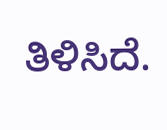ತಿಳಿಸಿದೆ.